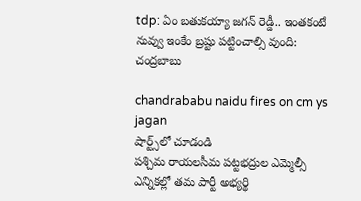tdp: ఏం బతుకయ్యా జగన్ రెడ్డీ.. ఇంతకంటే నువ్వు ఇంకేం బ్రష్టు పట్టించాల్సి వుంది: చంద్రబాబు

chandrababu naidu fires on cm ys jagan
షార్ట్స్‌లో చూడండి
పశ్చిమ రాయలసీమ పట్టభద్రుల ఎమ్మెల్సీ ఎన్నికల్లో తమ పార్టీ అభ్యర్థి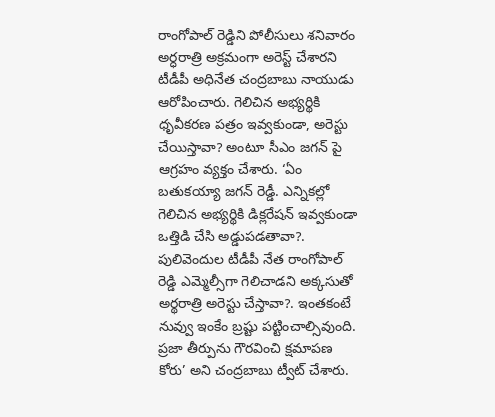రాంగోపాల్ రెడ్డిని పోలీసులు శనివారం అర్ధరాత్రి అక్రమంగా అరెస్ట్ చేశారని టీడీపీ అధినేత చంద్రబాబు నాయుడు ఆరోపించారు. గెలిచిన అభ్యర్థికి ధృవీకరణ పత్రం ఇవ్వకుండా, అరెస్టు చేయిస్తావా? అంటూ సీఎం జగన్ పై ఆగ్రహం వ్యక్తం చేశారు. ‘ఏం బతుకయ్యా జగన్ రెడ్డీ. ఎన్నికల్లో గెలిచిన అభ్యర్థికి డిక్లరేషన్ ఇవ్వకుండా ఒత్తిడి చేసి అడ్డుపడతావా?. పులివెందుల టీడీపీ నేత రాంగోపాల్ రెడ్డి ఎమ్మెల్సీగా గెలిచాడని అక్కసుతో అర్థరాత్రి అరెస్టు చేస్తావా?. ఇంతకంటే నువ్వు ఇంకేం బ్రష్టు పట్టించాల్సివుంది. ప్రజా తీర్పును గౌరవించి క్షమాపణ కోరు’ అని చంద్రబాబు ట్వీట్ చేశారు.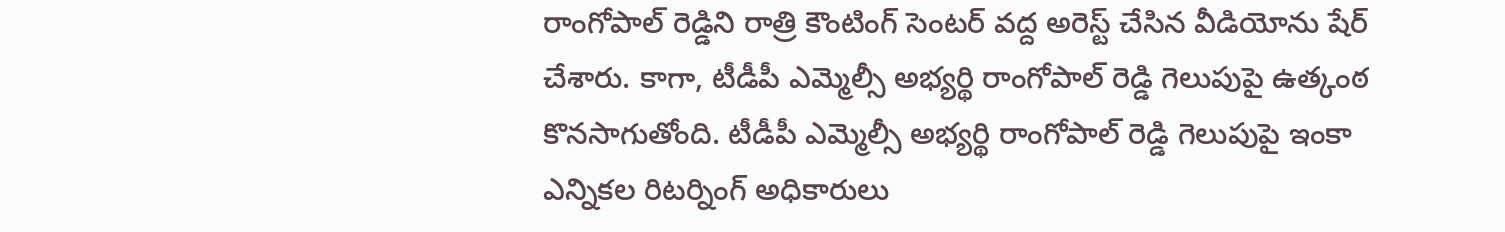రాంగోపాల్ రెడ్డిని రాత్రి కౌంటింగ్ సెంటర్ వద్ద అరెస్ట్ చేసిన వీడియోను షేర్ చేశారు. కాగా, టీడీపీ ఎమ్మెల్సీ అభ్యర్థి రాంగోపాల్ రెడ్డి గెలుపుపై ఉత్కంఠ కొనసాగుతోంది. టీడీపీ ఎమ్మెల్సీ అభ్యర్థి రాంగోపాల్ రెడ్డి గెలుపుపై ఇంకా ఎన్నికల రిటర్నింగ్ అధికారులు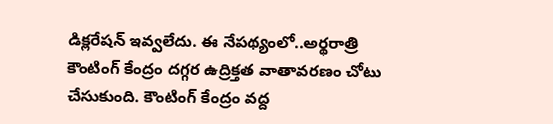డిక్లరేషన్ ఇవ్వలేదు. ఈ నేపథ్యంలో..అర్థరాత్రి కౌంటింగ్‌ కేంద్రం దగ్గర ఉద్రిక్తత వాతావరణం చోటు చేసుకుంది. కౌంటింగ్ కేంద్రం వద్ద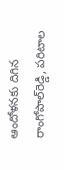ఆందోళనకు దిగిన రాంగోపాల్‌రెడ్డి, పరిటాల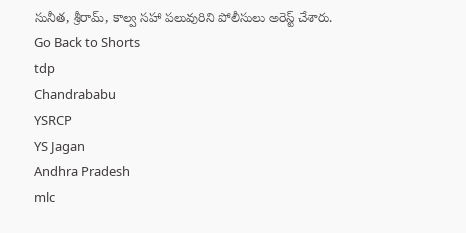సునీత, శ్రీరామ్‌, కాల్వ సహా పలువురిని పోలీసులు అరెస్ట్‌ చేశారు.
Go Back to Shorts
tdp
Chandrababu
YSRCP
YS Jagan
Andhra Pradesh
mlc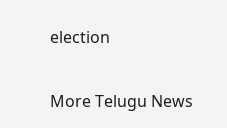election

More Telugu News